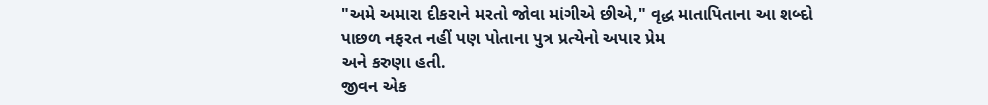"અમે અમારા દીકરાને મરતો જોવા માંગીએ છીએ," વૃદ્ધ માતાપિતાના આ શબ્દો
પાછળ નફરત નહીં પણ પોતાના પુત્ર પ્રત્યેનો અપાર પ્રેમ
અને કરુણા હતી.
જીવન એક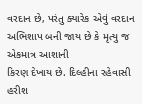વરદાન છે, પરંતુ ક્યારેક એવું વરદાન અભિશાપ બની જાય છે કે મૃત્યુ જ એકમાત્ર આશાની
કિરણ દેખાય છે. દિલ્હીના રહેવાસી હરીશ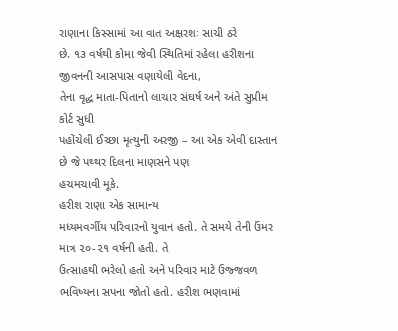રાણાના કિસ્સામાં આ વાત અક્ષરશઃ સાચી ઠરે
છે. ૧૩ વર્ષથી કોમા જેવી સ્થિતિમાં રહેલા હરીશના જીવનની આસપાસ વણાયેલી વેદના,
તેના વૃદ્ધ માતા-પિતાનો લાચાર સંઘર્ષ અને અંતે સુપ્રીમ કોર્ટ સુધી
પહોંચેલી ઈચ્છા મૃત્યુની અરજી – આ એક એવી દાસ્તાન છે જે પથ્થર દિલના માણસને પણ
હચમચાવી મૂકે.
હરીશ રાણા એક સામાન્ય
મધ્યમવર્ગીય પરિવારનો યુવાન હતો. તે સમયે તેની ઉંમર માત્ર ૨૦-૨૧ વર્ષની હતી. તે
ઉત્સાહથી ભરેલો હતો અને પરિવાર માટે ઉજ્જવળ ભવિષ્યના સપના જોતો હતો. હરીશ ભણવામાં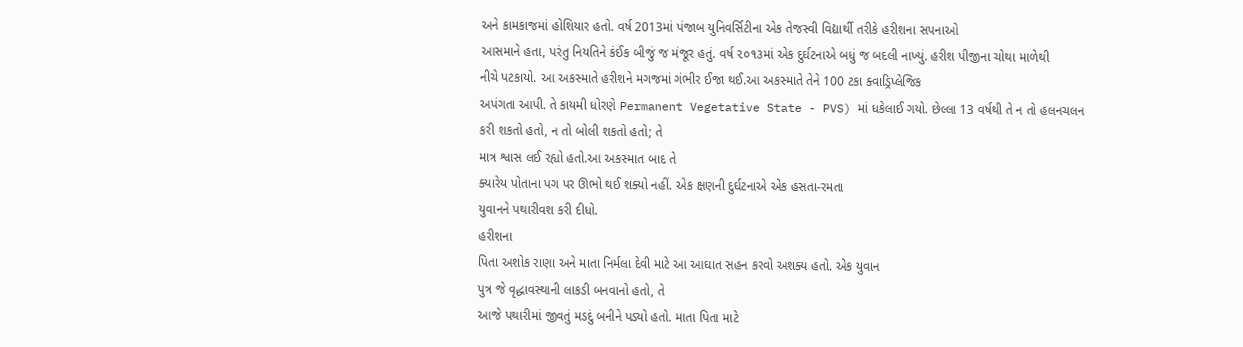અને કામકાજમાં હોશિયાર હતો. વર્ષ 2013માં પંજાબ યુનિવર્સિટીના એક તેજસ્વી વિદ્યાર્થી તરીકે હરીશના સપનાઓ
આસમાને હતા, પરંતુ નિયતિને કંઈક બીજું જ મંજૂર હતું. વર્ષ ૨૦૧૩માં એક દુર્ઘટનાએ બધું જ બદલી નાખ્યું. હરીશ પીજીના ચોથા માળેથી
નીચે પટકાયો. આ અકસ્માતે હરીશને મગજમાં ગંભીર ઈજા થઈ.આ અકસ્માતે તેને 100 ટકા ક્વાડ્રિપ્લેજિક
અપંગતા આપી. તે કાયમી ધોરણે Permanent Vegetative State - PVS) માં ધકેલાઈ ગયો. છેલ્લા 13 વર્ષથી તે ન તો હલનચલન
કરી શકતો હતો, ન તો બોલી શકતો હતો; તે
માત્ર શ્વાસ લઈ રહ્યો હતો.આ અકસ્માત બાદ તે
ક્યારેય પોતાના પગ પર ઊભો થઈ શક્યો નહીં. એક ક્ષણની દુર્ઘટનાએ એક હસતા-રમતા
યુવાનને પથારીવશ કરી દીધો.
હરીશના
પિતા અશોક રાણા અને માતા નિર્મલા દેવી માટે આ આઘાત સહન કરવો અશક્ય હતો. એક યુવાન
પુત્ર જે વૃદ્ધાવસ્થાની લાકડી બનવાનો હતો, તે
આજે પથારીમાં જીવતું મડદું બનીને પડ્યો હતો. માતા પિતા માટે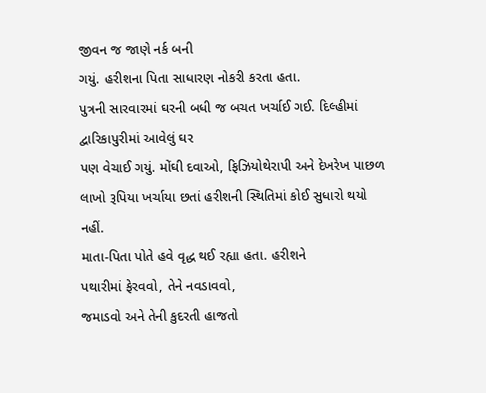જીવન જ જાણે નર્ક બની
ગયું. હરીશના પિતા સાધારણ નોકરી કરતા હતા.
પુત્રની સારવારમાં ઘરની બધી જ બચત ખર્ચાઈ ગઈ. દિલ્હીમાં દ્વારિકાપુરીમાં આવેલું ઘર
પણ વેચાઈ ગયું. મોંઘી દવાઓ, ફિઝિયોથેરાપી અને દેખરેખ પાછળ
લાખો રૂપિયા ખર્ચાયા છતાં હરીશની સ્થિતિમાં કોઈ સુધારો થયો નહીં.
માતા-પિતા પોતે હવે વૃદ્ધ થઈ રહ્યા હતા. હરીશને
પથારીમાં ફેરવવો, તેને નવડાવવો,
જમાડવો અને તેની કુદરતી હાજતો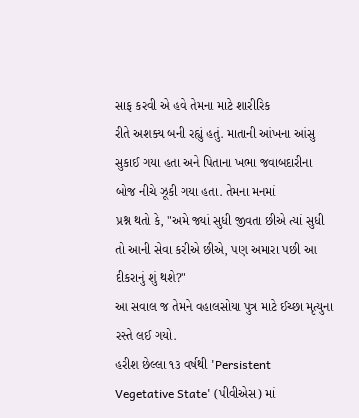સાફ કરવી એ હવે તેમના માટે શારીરિક
રીતે અશક્ય બની રહ્યું હતું. માતાની આંખના આંસુ સુકાઈ ગયા હતા અને પિતાના ખભા જવાબદારીના
બોજ નીચે ઝૂકી ગયા હતા. તેમના મનમાં
પ્રશ્ન થતો કે, "અમે જ્યાં સુધી જીવતા છીએ ત્યાં સુધી
તો આની સેવા કરીએ છીએ, પણ અમારા પછી આ દીકરાનું શું થશે?"
આ સવાલ જ તેમને વહાલસોયા પુત્ર માટે ઈચ્છા મૃત્યુના રસ્તે લઈ ગયો.
હરીશ છેલ્લા ૧૩ વર્ષથી 'Persistent
Vegetative State' (પીવીએસ) માં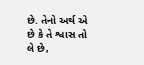છે. તેનો અર્થ એ છે કે તે શ્વાસ તો
લે છે,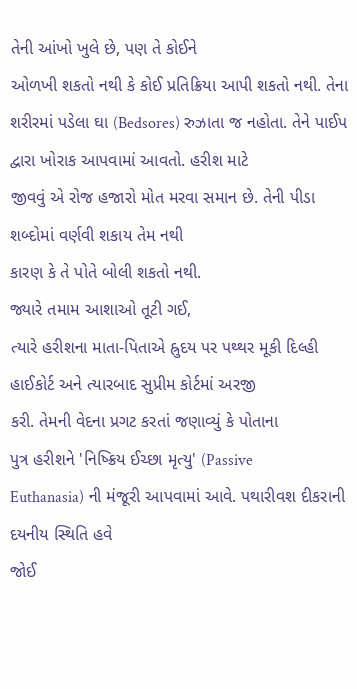તેની આંખો ખુલે છે, પણ તે કોઈને
ઓળખી શકતો નથી કે કોઈ પ્રતિક્રિયા આપી શકતો નથી. તેના
શરીરમાં પડેલા ઘા (Bedsores) રુઝાતા જ નહોતા. તેને પાઈપ દ્વારા ખોરાક આપવામાં આવતો. હરીશ માટે
જીવવું એ રોજ હજારો મોત મરવા સમાન છે. તેની પીડા શબ્દોમાં વર્ણવી શકાય તેમ નથી
કારણ કે તે પોતે બોલી શકતો નથી.
જ્યારે તમામ આશાઓ તૂટી ગઈ,
ત્યારે હરીશના માતા-પિતાએ હ્રુદય પર પથ્થર મૂકી દિલ્હી હાઈકોર્ટ અને ત્યારબાદ સુપ્રીમ કોર્ટમાં અરજી
કરી. તેમની વેદના પ્રગટ કરતાં જણાવ્યું કે પોતાના
પુત્ર હરીશને 'નિષ્ક્રિય ઈચ્છા મૃત્યુ' (Passive
Euthanasia) ની મંજૂરી આપવામાં આવે. પથારીવશ દીકરાની દયનીય સ્થિતિ હવે
જોઈ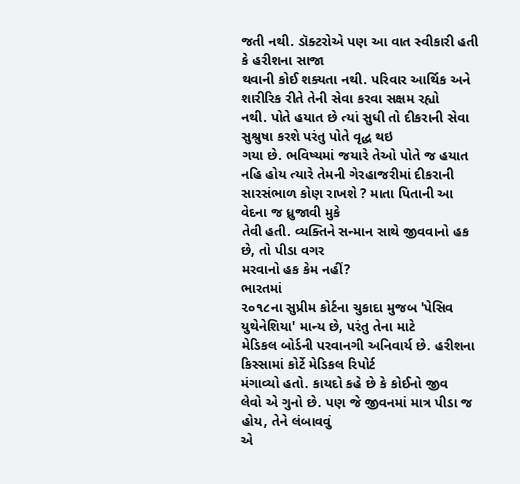જતી નથી. ડૉક્ટરોએ પણ આ વાત સ્વીકારી હતી કે હરીશના સાજા
થવાની કોઈ શક્યતા નથી. પરિવાર આર્થિક અને શારીરિક રીતે તેની સેવા કરવા સક્ષમ રહ્યો
નથી. પોતે હયાત છે ત્યાં સુધી તો દીકરાની સેવા સુશ્રુષા કરશે પરંતુ પોતે વૃદ્ધ થઇ
ગયા છે. ભવિષ્યમાં જયારે તેઓ પોતે જ હયાત નહિ હોય ત્યારે તેમની ગેરહાજરીમાં દીકરાની સારસંભાળ કોણ રાખશે ? માતા પિતાની આ વેદના જ ધ્રુજાવી મુકે
તેવી હતી. વ્યક્તિને સન્માન સાથે જીવવાનો હક છે, તો પીડા વગર
મરવાનો હક કેમ નહીં?
ભારતમાં
૨૦૧૮ના સુપ્રીમ કોર્ટના ચુકાદા મુજબ 'પેસિવ
યુથેનેશિયા' માન્ય છે, પરંતુ તેના માટે
મેડિકલ બોર્ડની પરવાનગી અનિવાર્ય છે. હરીશના કિસ્સામાં કોર્ટે મેડિકલ રિપોર્ટ
મંગાવ્યો હતો. કાયદો કહે છે કે કોઈનો જીવ
લેવો એ ગુનો છે. પણ જે જીવનમાં માત્ર પીડા જ હોય, તેને લંબાવવું
એ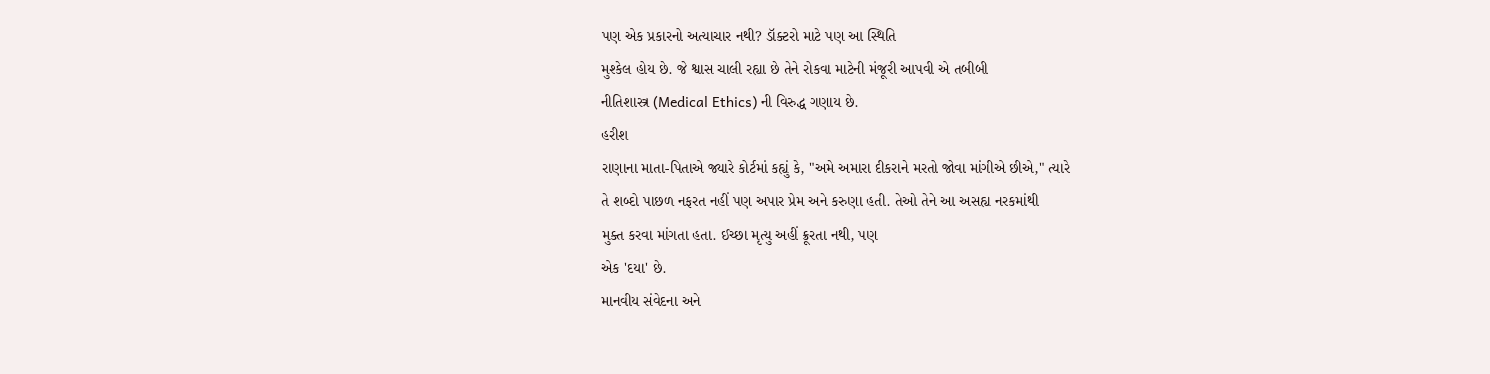પણ એક પ્રકારનો અત્યાચાર નથી? ડૉક્ટરો માટે પણ આ સ્થિતિ
મુશ્કેલ હોય છે. જે શ્વાસ ચાલી રહ્યા છે તેને રોકવા માટેની મંજૂરી આપવી એ તબીબી
નીતિશાસ્ત્ર (Medical Ethics) ની વિરુદ્ધ ગણાય છે.
હરીશ
રાણાના માતા-પિતાએ જ્યારે કોર્ટમાં કહ્યું કે, "અમે અમારા દીકરાને મરતો જોવા માંગીએ છીએ," ત્યારે
તે શબ્દો પાછળ નફરત નહીં પણ અપાર પ્રેમ અને કરુણા હતી. તેઓ તેને આ અસહ્ય નરકમાંથી
મુક્ત કરવા માંગતા હતા. ઈચ્છા મૃત્યુ અહીં ક્રૂરતા નથી, પણ
એક 'દયા' છે.
માનવીય સંવેદના અને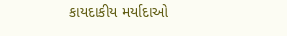કાયદાકીય મર્યાદાઓ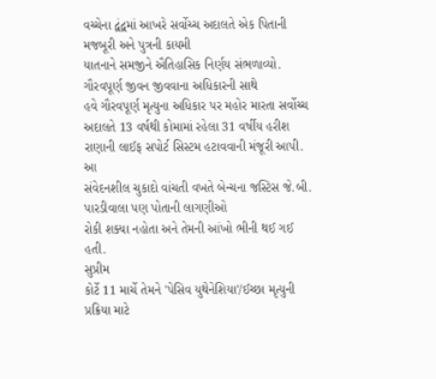વચ્ચેના દ્વંદ્વમાં આખરે સર્વોચ્ચ અદાલતે એક પિતાની મજબૂરી અને પુત્રની કાયમી
યાતનાને સમજીને ઐતિહાસિક નિર્ણય સંભળાવ્યો. ગૌરવપૂર્ણ જીવન જીવવાના અધિકારની સાથે
હવે ગૌરવપૂર્ણ મૃત્યુના અધિકાર પર મહોર મારતા સર્વોચ્ચ અદાલતે 13 વર્ષથી કોમામાં રહેલા 31 વર્ષીય હરીશ રાણાની લાઈફ સપોર્ટ સિસ્ટમ હટાવવાની મંજૂરી આપી. આ
સંવેદનશીલ ચુકાદો વાંચતી વખતે બેન્ચના જસ્ટિસ જે.બી. પારડીવાલા પણ પોતાની લાગણીઓ
રોકી શક્યા નહોતા અને તેમની આંખો ભીની થઈ ગઈ હતી.
સુપ્રીમ
કોર્ટે 11 માર્ચે તેમને 'પેસિવ યુથેનેશિયા'/ઈચ્છા મૃત્યુની પ્રક્રિયા માટે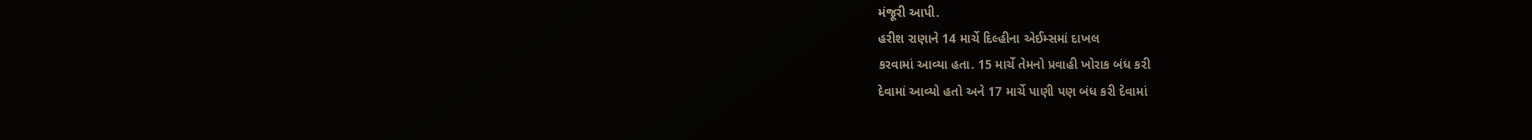મંજૂરી આપી.
હરીશ રાણાને 14 માર્ચે દિલ્હીના એઈમ્સમાં દાખલ
કરવામાં આવ્યા હતા. 15 માર્ચે તેમનો પ્રવાહી ખોરાક બંધ કરી
દેવામાં આવ્યો હતો અને 17 માર્ચે પાણી પણ બંધ કરી દેવામાં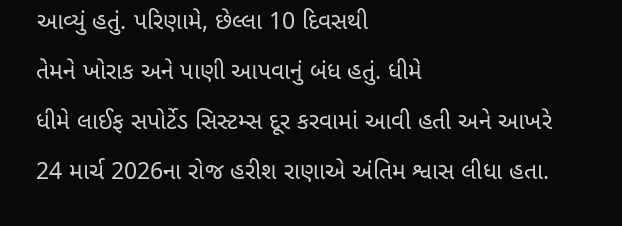આવ્યું હતું. પરિણામે, છેલ્લા 10 દિવસથી
તેમને ખોરાક અને પાણી આપવાનું બંધ હતું. ધીમે
ધીમે લાઈફ સપોર્ટેડ સિસ્ટમ્સ દૂર કરવામાં આવી હતી અને આખરે 24 માર્ચ 2026ના રોજ હરીશ રાણાએ અંતિમ શ્વાસ લીધા હતા.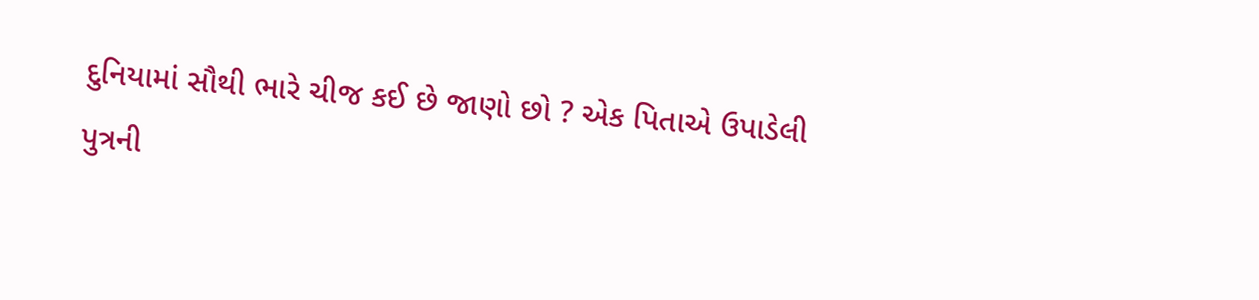દુનિયામાં સૌથી ભારે ચીજ કઈ છે જાણો છો ? એક પિતાએ ઉપાડેલી
પુત્રની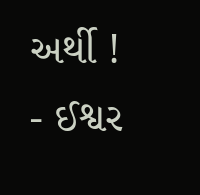અર્થી !
- ઈશ્વર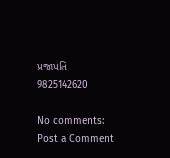પ્રજાપતિ
9825142620

No comments:
Post a Comment